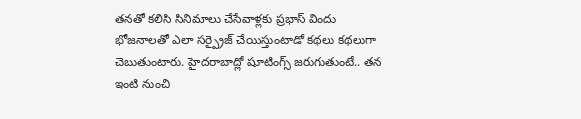తనతో కలిసి సినిమాలు చేసేవాళ్లకు ప్రభాస్ విందు భోజనాలతో ఎలా సర్ప్రైజ్ చేయిస్తుంటాడో కథలు కథలుగా చెబుతుంటారు. హైదరాబాద్లో షూటింగ్స్ జరుగుతుంటే.. తన ఇంటి నుంచి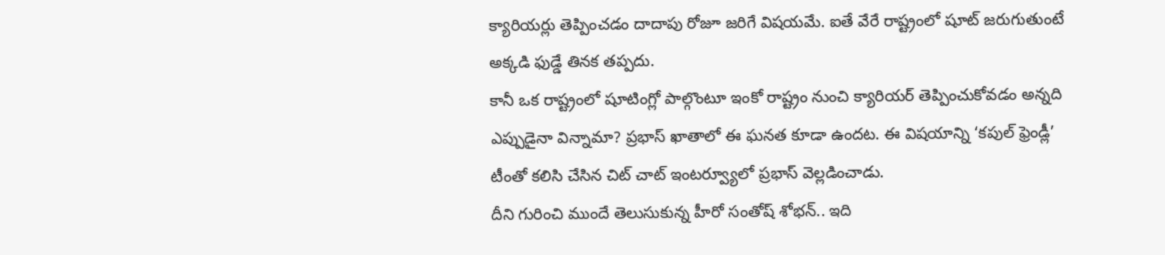క్యారియర్లు తెప్పించడం దాదాపు రోజూ జరిగే విషయమే. ఐతే వేరే రాష్ట్రంలో షూట్ జరుగుతుంటే అక్కడి ఫుడ్డే తినక తప్పదు.
కానీ ఒక రాష్ట్రంలో షూటింగ్లో పాల్గొంటూ ఇంకో రాష్ట్రం నుంచి క్యారియర్ తెప్పించుకోవడం అన్నది ఎప్పుడైనా విన్నామా? ప్రభాస్ ఖాతాలో ఈ ఘనత కూడా ఉందట. ఈ విషయాన్ని ‘కపుల్ ఫ్రెండ్లీ’ టీంతో కలిసి చేసిన చిట్ చాట్ ఇంటర్వ్యూలో ప్రభాస్ వెల్లడించాడు.
దీని గురించి ముందే తెలుసుకున్న హీరో సంతోష్ శోభన్.. ఇది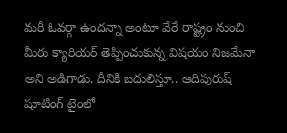మరీ ఓవర్గా ఉందన్నా అంటూ వేరే రాష్ట్రం నుంచి మీరు క్యారియర్ తెప్పించుకున్న విషయం నిజమేనా అని అడిగాడు. దీనికి బదులిస్తూ.. ఆదిపురుష్ షూటింగ్ టైంలో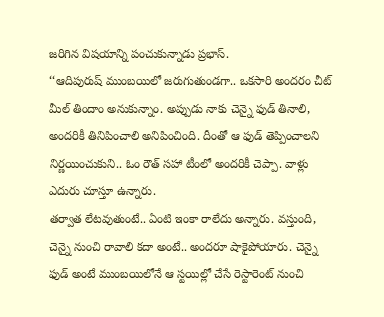జరిగిన విషయాన్ని పంచుకున్నాడు ప్రభాస్.
‘‘ఆదిపురుష్ ముంబయిలో జరుగుతుండగా.. ఒకసారి అందరం చీట్ మీల్ తిందాం అనుకున్నాం. అప్పుడు నాకు చెన్నై ఫుడ్ తినాలి, అందరికీ తినిపించాలి అనిపించింది. దీంతో ఆ ఫుడ్ తెప్పించాలని నిర్ణయించుకుని.. ఓం రౌత్ సహా టీంలో అందరికీ చెప్పా. వాళ్లు ఎదురు చూస్తూ ఉన్నారు.
తర్వాత లేటవుతుంటే.. ఏంటి ఇంకా రాలేదు అన్నారు. వస్తుంది, చెన్నై నుంచి రావాలి కదా అంటే.. అందరూ షాకైపోయారు. చెన్నై ఫుడ్ అంటే ముంబయిలోనే ఆ స్టయిల్లో చేసే రెస్టారెంట్ నుంచి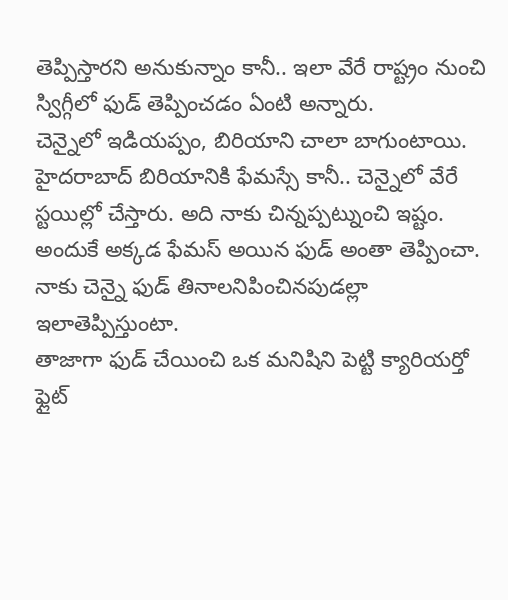తెప్పిస్తారని అనుకున్నాం కానీ.. ఇలా వేరే రాష్ట్రం నుంచి స్విగ్గీలో ఫుడ్ తెప్పించడం ఏంటి అన్నారు.
చెన్నైలో ఇడియప్పం, బిరియాని చాలా బాగుంటాయి. హైదరాబాద్ బిరియానికి ఫేమస్సే కానీ.. చెన్నైలో వేరే స్టయిల్లో చేస్తారు. అది నాకు చిన్నప్పట్నుంచి ఇష్టం. అందుకే అక్కడ ఫేమస్ అయిన ఫుడ్ అంతా తెప్పించా. నాకు చెన్నై ఫుడ్ తినాలనిపించినపుడల్లా ఇలాతెప్పిస్తుంటా.
తాజాగా ఫుడ్ చేయించి ఒక మనిషిని పెట్టి క్యారియర్తో ఫ్లైట్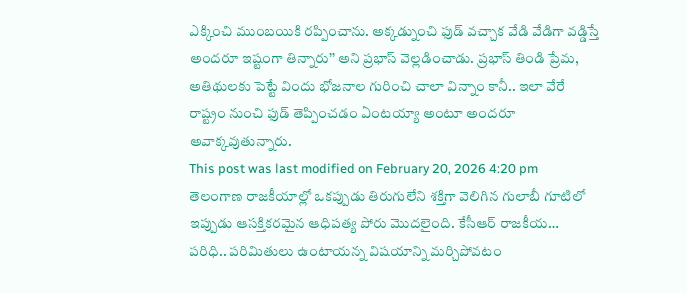ఎక్కించి ముంబయికి రప్పించాను. అక్కడ్నుంచి ఫుడ్ వచ్చాక వేడి వేడిగా వడ్డిస్తే అందరూ ఇష్టంగా తిన్నారు’’ అని ప్రభాస్ వెల్లడించాడు. ప్రభాస్ తిండి ప్రేమ, అతిథులకు పెట్టే విందు భోజనాల గురించి చాలా విన్నాం కానీ.. ఇలా వేరే రాష్ట్రం నుంచి ఫుడ్ తెప్పించడం ఏంటయ్యా అంటూ అందరూ అవాక్కవుతున్నారు.
This post was last modified on February 20, 2026 4:20 pm
తెలంగాణ రాజకీయాల్లో ఒకప్పుడు తిరుగులేని శక్తిగా వెలిగిన గులాబీ గూటిలో ఇప్పుడు ఆసక్తికరమైన ఆధిపత్య పోరు మొదలైంది. కేసీఆర్ రాజకీయ…
పరిధి.. పరిమితులు ఉంటాయన్న విషయాన్ని మర్చిపోవటం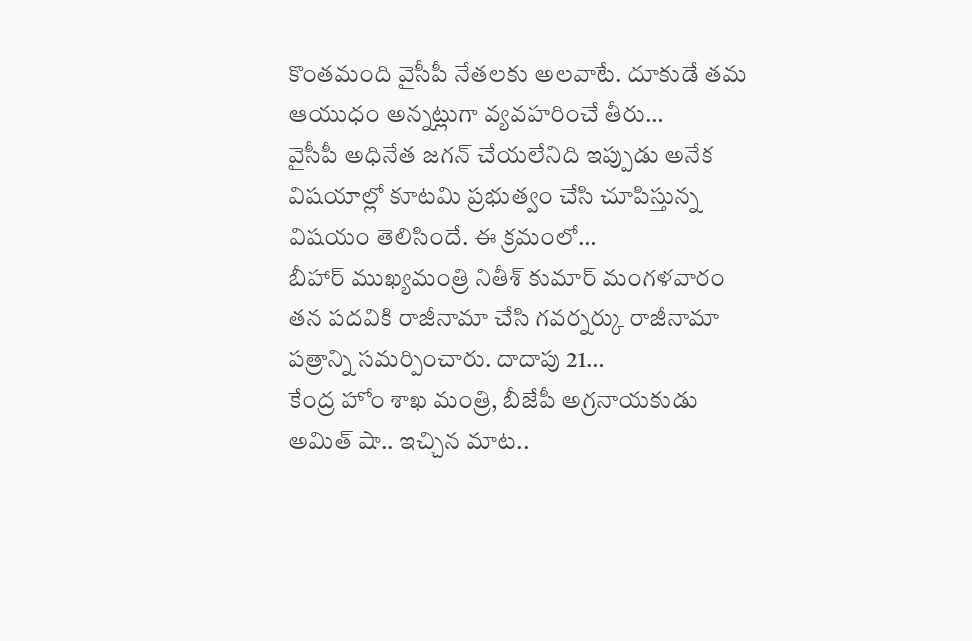కొంతమంది వైసీపీ నేతలకు అలవాటే. దూకుడే తమ ఆయుధం అన్నట్లుగా వ్యవహరించే తీరు…
వైసీపీ అధినేత జగన్ చేయలేనిది ఇప్పుడు అనేక విషయాల్లో కూటమి ప్రభుత్వం చేసి చూపిస్తున్న విషయం తెలిసిందే. ఈ క్రమంలో…
బీహార్ ముఖ్యమంత్రి నితీశ్ కుమార్ మంగళవారం తన పదవికి రాజీనామా చేసి గవర్నర్కు రాజీనామా పత్రాన్ని సమర్పించారు. దాదాపు 21…
కేంద్ర హోం శాఖ మంత్రి, బీజేపీ అగ్రనాయకుడు అమిత్ షా.. ఇచ్చిన మాట..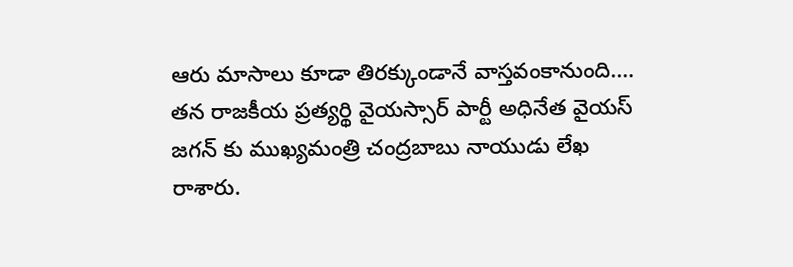ఆరు మాసాలు కూడా తిరక్కుండానే వాస్తవంకానుంది.…
తన రాజకీయ ప్రత్యర్థి వైయస్సార్ పార్టీ అధినేత వైయస్ జగన్ కు ముఖ్యమంత్రి చంద్రబాబు నాయుడు లేఖ రాశారు.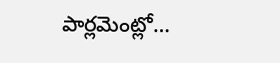పార్లమెంట్లో…